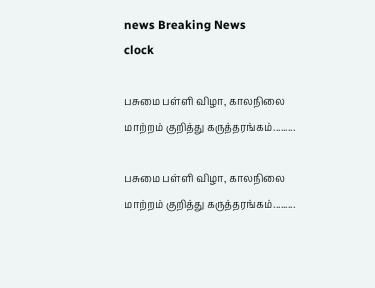news Breaking News
clock

பசுமை பள்ளி விழா, காலநிலை மாற்றம் குறித்து கருத்தரங்கம்.........

பசுமை பள்ளி விழா, காலநிலை மாற்றம் குறித்து கருத்தரங்கம்.........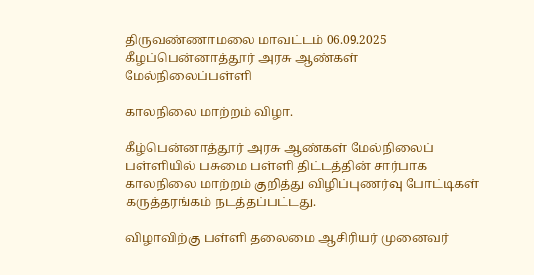திருவண்ணாமலை மாவட்டம் 06.09.2025 கீழப்பென்னாத்தூர் அரசு ஆண்கள் மேல்நிலைப்பள்ளி

காலநிலை மாற்றம் விழா.

கீழ்பென்னாத்தூர் அரசு ஆண்கள் மேல்நிலைப் பள்ளியில் பசுமை பள்ளி திட்டத்தின் சார்பாக காலநிலை மாற்றம் குறித்து விழிப்புணர்வு போட்டிகள் கருத்தரங்கம் நடத்தப்பட்டது.

விழாவிற்கு பள்ளி தலைமை ஆசிரியர் முனைவர்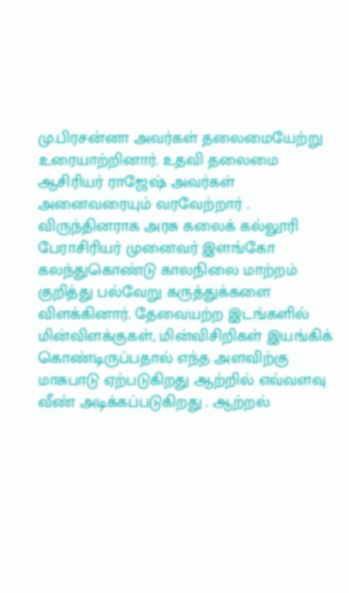மு.பிரசன்னா அவர்கள் தலைமையேற்று உரையாற்றினார். உதவி தலைமை ஆசிரியர் ராஜேஷ் அவர்கள் அனைவரையும் வரவேற்றார் . விருந்தினராக அரசு கலைக் கல்லூரி பேராசிரியர் முனைவர் இளங்கோ கலந்துகொண்டு காலநிலை மாற்றம் குறித்து பல்வேறு கருத்துக்களை விளக்கினார். தேவையற்ற இடங்களில் மின்விளக்குகள், மின்விசிறிகள் இயங்கிக் கொண்டிருப்பதால் எந்த அளவிற்கு மாசுபாடு ஏற்படுகிறது ஆற்றில் எவ்வளவு வீண் அடிக்கப்படுகிறது . ஆற்றல்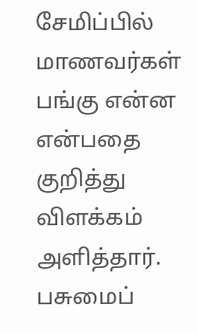சேமிப்பில் மாணவர்கள் பங்கு என்ன என்பதை குறித்து விளக்கம் அளித்தார். பசுமைப்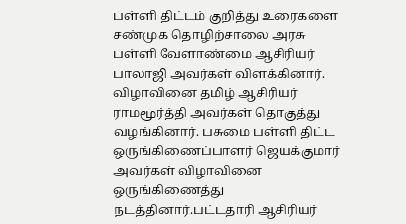பள்ளி திட்டம் குறித்து உரைகளை சண்முக தொழிற்சாலை அரசு பள்ளி வேளாண்மை ஆசிரியர் பாலாஜி அவர்கள் விளக்கினார். விழாவினை தமிழ் ஆசிரியர் ராமமூர்த்தி அவர்கள் தொகுத்து வழங்கினார். பசுமை பள்ளி திட்ட ஒருங்கிணைப்பாளர் ஜெயக்குமார் அவர்கள் விழாவினை ஒருங்கிணைத்து நடத்தினார்.பட்டதாரி ஆசிரியர்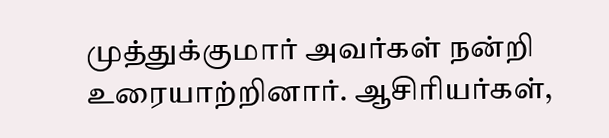முத்துக்குமார் அவர்கள் நன்றி உரையாற்றினார். ஆசிரியர்கள்,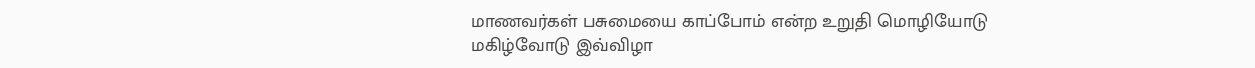மாணவர்கள் பசுமையை காப்போம் என்ற உறுதி மொழியோடு மகிழ்வோடு இவ்விழா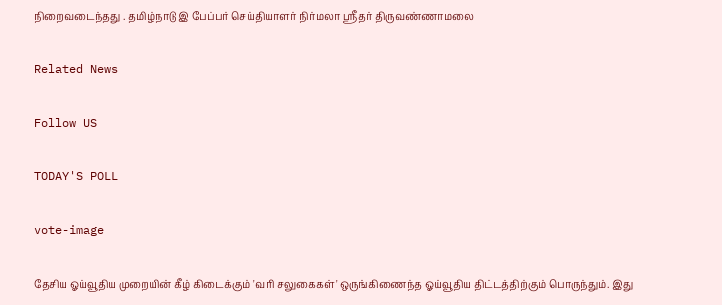நிறைவடைந்தது . தமிழ்நாடு இ பேப்பர் செய்தியாளர் நிர்மலா ஸ்ரீதர் திருவண்ணாமலை

Related News

Follow US

TODAY'S POLL

vote-image

தேசிய ஓய்வூதிய முறையின் கீழ் கிடைக்கும் 'வரி சலுகைகள்' ஒருங்கிணைந்த ஓய்வூதிய திட்டத்திற்கும் பொருந்தும். இது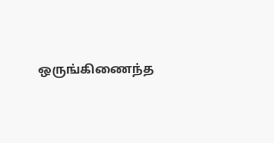ஒருங்கிணைந்த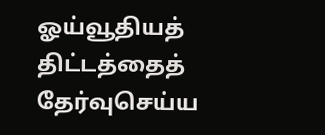ஓய்வூதியத் திட்டத்தைத் தேர்வுசெய்ய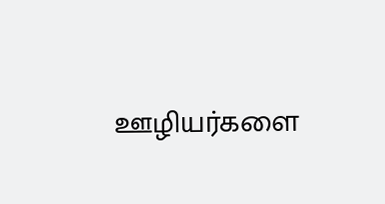ஊழியர்களை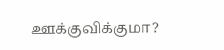ஊக்குவிக்குமா?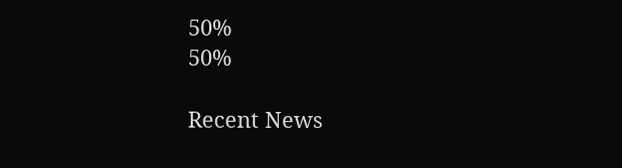50%
50%

Recent News